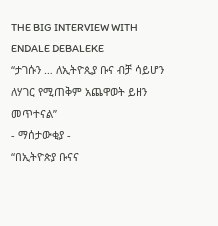THE BIG INTERVIEW WITH ENDALE DEBALEKE
“ታገሱን … ለኢትዮጲያ ቡና ብቻ ሳይሆን ለሃገር የሚጠቅም አጨዋወት ይዘን መጥተናል”
- ማሰታውቂያ -
“በኢትዮጵያ ቡናና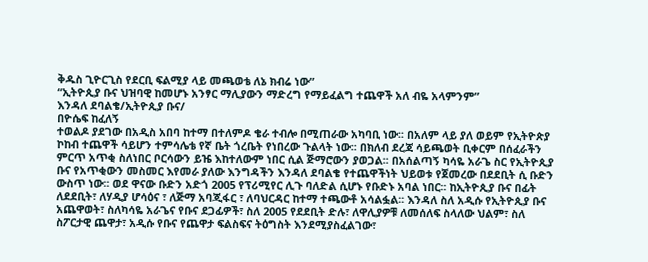ቅዱስ ጊዮርጊስ የደርቢ ፍልሚያ ላይ መጫወቴ ለኔ ክብሬ ነው”
“ኢትዮጲያ ቡና ህዝባዊ ከመሆኑ አንፃር ማሊያውን ማድረግ የማይፈልግ ተጨዋች አለ ብዬ አላምንም”
እንዳለ ደባልቄ/ኢትዮጲያ ቡና/
በዮሴፍ ከፈለኝ
ተወልዶ ያደገው በአዲስ አበባ ከተማ በተለምዶ ቄራ ተብሎ በሚጠራው አካባቢ ነው፡፡ በአለም ላይ ያለ ወይም የኢትዮጵያ ኮከብ ተጨዋች ሳይሆን ተምሳሌቴ የኛ ቤት ጎረቤት የነበረው ጉልላት ነው፡፡ በክለብ ደረጃ ሳይጫወት ቢቀርም በሰፈራችን ምርጥ አጥቂ ስለነበር ቦርሳውን ይዤ እከተለውም ነበር ሲል ጅማሮውን ያወጋል፡፡ በአሰልጣኝ ካሳዬ አራጌ ስር የኢትዮጲያ ቡና የአጥቂውን መስመር እየመራ ያለው እንግዳችን እንዳለ ደባልቄ የተጨዋችነት ህይወቱ የጀመረው በደደቢት ሲ ቡድን ውስጥ ነው፡፡ ወደ ዋናው ቡድን አድጎ 2005 የፕሪሚየር ሊጉ ባለድል ሲሆኑ የቡድኑ አባል ነበር፡፡ ከኢትዮጲያ ቡና በፊት ለደደቢት፣ ለሃዲያ ሆሳዕና ፣ ለጅማ አባጂፋር ፣ ለባህርዳር ከተማ ተጫውቶ አሳልፏል፡፡ እንዳለ ስለ አዲሱ የኢትዮጲያ ቡና አጨዋወት፣ ስለካሳዬ አራጌና የቡና ደጋፊዎች፣ ስለ 2005 የደደቢት ድሉ፣ ለዋሊያዎቹ ለመሰለፍ ስላለው ህልም፣ ስለ ስፖርታዊ ጨዋታ፣ አዲሱ የቡና የጨዋታ ፍልስፍና ትዕግስት እንደሚያስፈልገው፣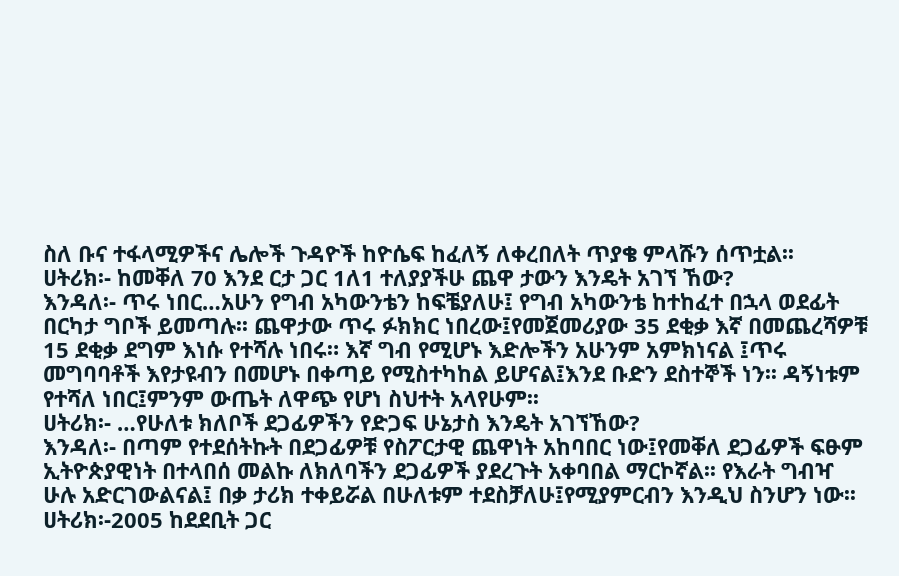ስለ ቡና ተፋላሚዎችና ሌሎች ጉዳዮች ከዮሴፍ ከፈለኝ ለቀረበለት ጥያቄ ምላሹን ሰጥቷል፡፡
ሀትሪክ፡- ከመቐለ 70 እንደ ርታ ጋር 1ለ1 ተለያያችሁ ጨዋ ታውን እንዴት አገኘ ኸው?
እንዳለ፡- ጥሩ ነበር…አሁን የግብ አካውንቴን ከፍቼያለሁ፤ የግብ አካውንቴ ከተከፈተ በኋላ ወደፊት በርካታ ግቦች ይመጣሉ፡፡ ጨዋታው ጥሩ ፉክክር ነበረው፤የመጀመሪያው 35 ደቂቃ እኛ በመጨረሻዎቹ 15 ደቂቃ ደግም እነሱ የተሻሉ ነበሩ። እኛ ግብ የሚሆኑ እድሎችን አሁንም አምክነናል ፤ጥሩ መግባባቶች እየታዩብን በመሆኑ በቀጣይ የሚስተካከል ይሆናል፤እንደ ቡድን ደስተኞች ነን፡፡ ዳኝነቱም የተሻለ ነበር፤ምንም ውጤት ለዋጭ የሆነ ስህተት አላየሁም፡፡
ሀትሪክ፡- …የሁለቱ ክለቦች ደጋፊዎችን የድጋፍ ሁኔታስ እንዴት አገኘኸው?
እንዳለ፡- በጣም የተደሰትኩት በደጋፊዎቹ የስፖርታዊ ጨዋነት አከባበር ነው፤የመቐለ ደጋፊዎች ፍፁም ኢትዮጵያዊነት በተላበሰ መልኩ ለክለባችን ደጋፊዎች ያደረጉት አቀባበል ማርኮኛል፡፡ የእራት ግብዣ ሁሉ አድርገውልናል፤ በቃ ታሪክ ተቀይሯል በሁለቱም ተደስቻለሁ፤የሚያምርብን እንዲህ ስንሆን ነው፡፡
ሀትሪክ፡-2005 ከደደቢት ጋር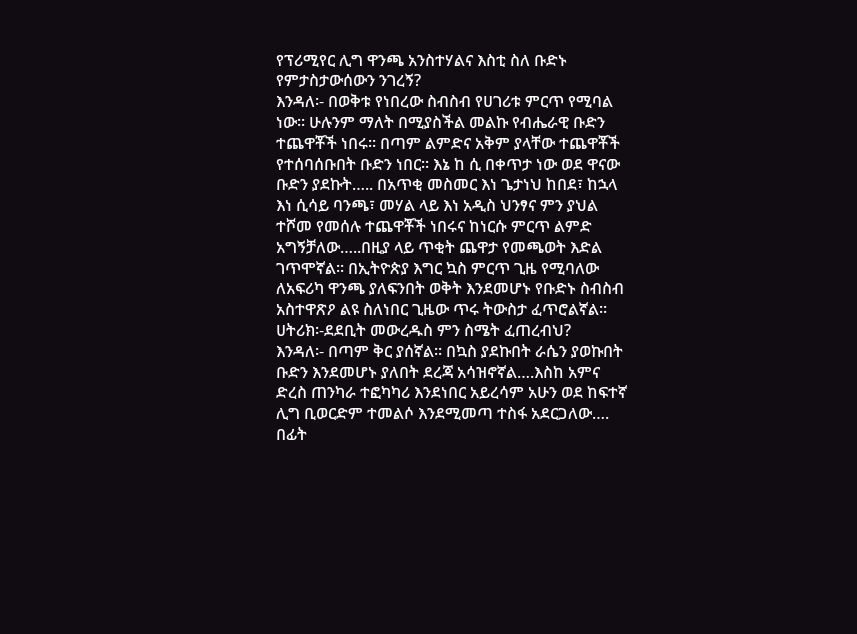የፕሪሚየር ሊግ ዋንጫ አንስተሃልና እስቲ ስለ ቡድኑ የምታስታውሰውን ንገረኝ?
እንዳለ፡- በወቅቱ የነበረው ስብስብ የሀገሪቱ ምርጥ የሚባል ነው፡፡ ሁሉንም ማለት በሚያስችል መልኩ የብሔራዊ ቡድን ተጨዋቾች ነበሩ፡፡ በጣም ልምድና አቅም ያላቸው ተጨዋቾች የተሰባሰቡበት ቡድን ነበር፡፡ እኔ ከ ሲ በቀጥታ ነው ወደ ዋናው ቡድን ያደኩት….. በአጥቂ መስመር እነ ጌታነህ ከበደ፣ ከኋላ እነ ሲሳይ ባንጫ፣ መሃል ላይ እነ አዲስ ህንፃና ምን ያህል ተሾመ የመሰሉ ተጨዋቾች ነበሩና ከነርሱ ምርጥ ልምድ አግኝቻለው…..በዚያ ላይ ጥቂት ጨዋታ የመጫወት እድል ገጥሞኛል፡፡ በኢትዮጵያ እግር ኳስ ምርጥ ጊዜ የሚባለው ለአፍሪካ ዋንጫ ያለፍንበት ወቅት እንደመሆኑ የቡድኑ ስብስብ አስተዋጽዖ ልዩ ስለነበር ጊዜው ጥሩ ትውስታ ፈጥሮልኛል፡፡
ሀትሪክ፡-ደደቢት መውረዱስ ምን ስሜት ፈጠረብህ?
እንዳለ፡- በጣም ቅር ያሰኛል፡፡ በኳስ ያደኩበት ራሴን ያወኩበት ቡድን እንደመሆኑ ያለበት ደረጃ አሳዝኖኛል….እስከ አምና ድረስ ጠንካራ ተፎካካሪ እንደነበር አይረሳም አሁን ወደ ከፍተኛ ሊግ ቢወርድም ተመልሶ እንደሚመጣ ተስፋ አደርጋለው…. በፊት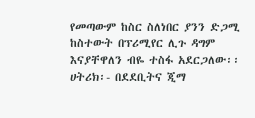የመጣውም ከስር ስለነበር ያንን ድጋሚ ከስተውት በፕሪሚየር ሊጉ ዳግም እናያቸዋለን ብዬ ተስፋ አደርጋለው፡፡
ሀትሪክ፡- በደደቢትና ጂማ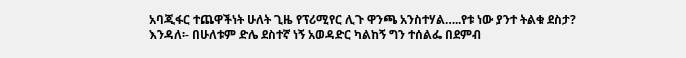አባጂፋር ተጨዋችነት ሁለት ጊዜ የፕሪሚየር ሊጉ ዋንጫ አንስተሃል…..የቱ ነው ያንተ ትልቁ ደስታ?
እንዳለ፡- በሁለቱም ድሌ ደስተኛ ነኝ አወዳድር ካልከኝ ግን ተሰልፌ በደምብ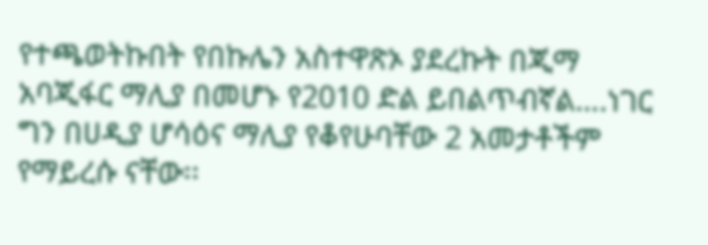የተጫወትኩበት የበኩሌን አስተዋጽኦ ያደረኩት በጂማ አባጂፋር ማሊያ በመሆኑ የ2010 ድል ይበልጥብኛል….ነገር ግን በሀዲያ ሆሳዕና ማሊያ የቆየሁባቸው 2 አመታቶችም የማይረሱ ናቸው፡፡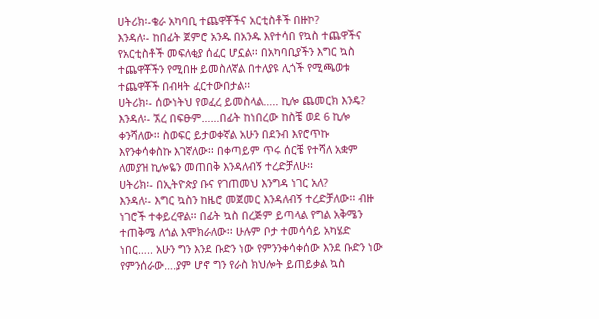ሀትሪክ፡-ቄራ አካባቢ ተጨዋቾችና አርቲስቶች በዙኮ?
እንዳለ፡- ከበፊት ጀምሮ አንዱ በአንዱ እየተሳበ የኳስ ተጨዋችና የአርቲስቶች መፍለቂያ ሰፈር ሆኗል፡፡ በአካባቢያችን እግር ኳስ ተጨዋቾችን የሚበዙ ይመስለኛል በተለያዩ ሊጎች የሚጫወቱ ተጨዋቾች በብዛት ፈርተውበታል፡፡
ሀትሪክ፡- ሰውነትህ የወፈረ ይመስላል….. ኪሎ ጨመርክ እንዴ?
እንዳለ፡- ኧረ በፍፁም……በፊት ከነበረው ከስቼ ወደ 6 ኪሎ ቀንሻለው፡፡ ስወፍር ይታወቀኛል አሁን በደንብ እየሮጥኩ እየንቀሳቀስኩ እገኛለው፡፡ በቀጣይም ጥሩ ሰርቼ የተሻለ አቋም ለመያዝ ኪሎዬን መጠበቅ እንዳለብኝ ተረድቻለሁ፡፡
ሀትሪክ፡- በኢትዮጵያ ቡና የገጠመህ እንግዳ ነገር አለ?
እንዳለ፡- እግር ኳስን ከዜሮ መጀመር እንዳለብኝ ተረድቻለው፡፡ ብዙ ነገሮች ተቀይረዋል፡፡ በፊት ኳስ በረጅም ይጣላል የግል አቅሜን ተጠቅሜ ለጎል እሞክራለው፡፡ ሁሉም ቦታ ተመሳሳይ አካሄድ ነበር….. አሁን ግን እንደ ቡድን ነው የምንንቀሳቀሰው እንደ ቡድን ነው የምንሰራው….ያም ሆኖ ግን የራስ ክህሎት ይጠይቃል ኳስ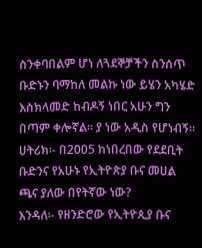ስንቀባበልም ሆነ ለጓደኞቻችን ስንሰጥ ቡድኑን ባማከለ መልኩ ነው ይሄን አካሄድ እስክላመድ ከብዶኝ ነበር አሁን ግን በጣም ቀሎኛል፡፡ ያ ነው አዲስ የሆነብኝ፡፡
ሀትሪክ፡- በ2005 ከነበረበው የደደቢት ቡድንና የአሁኑ የኢትዮጵያ ቡና መሀል ጫና ያለው በየትኛው ነው?
እንዳለ፡- የዘንድሮው የኢትዮጲያ ቡና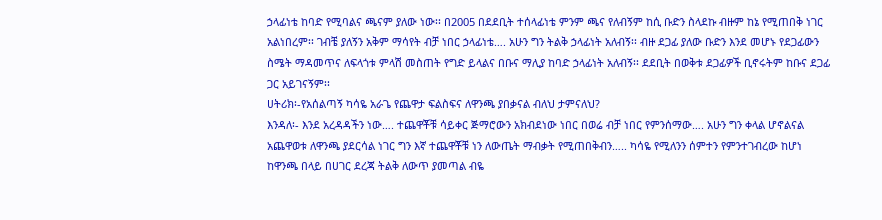ኃላፊነቴ ከባድ የሚባልና ጫናም ያለው ነው፡፡ በ2005 በደደቢት ተሰላፊነቴ ምንም ጫና የለብኝም ከሲ ቡድን ስላደኩ ብዙም ከኔ የሚጠበቅ ነገር አልነበረም፡፡ ገብቼ ያለኝን አቅም ማሳየት ብቻ ነበር ኃላፊነቴ…. አሁን ግን ትልቅ ኃላፊነት አለብኝ፡፡ ብዙ ደጋፊ ያለው ቡድን እንደ መሆኑ የደጋፊውን ስሜት ማዳመጥና ለፍላጎቱ ምላሽ መስጠት የግድ ይላልና በቡና ማሊያ ከባድ ኃላፊነት አለብኝ፡፡ ደደቢት በወቅቱ ደጋፊዎች ቢኖሩትም ከቡና ደጋፊ ጋር አይገናኝም፡፡
ሀትሪክ፡-የአሰልጣኝ ካሳዬ አራጌ የጨዋታ ፍልስፍና ለዋንጫ ያበቃናል ብለህ ታምናለህ?
እንዳለ፡- እንደ አረዳዳችን ነው…. ተጨዋቾቹ ሳይቀር ጅማሮውን አክብደነው ነበር በወሬ ብቻ ነበር የምንሰማው…. አሁን ግን ቀላል ሆኖልናል አጨዋወቱ ለዋንጫ ያደርሳል ነገር ግን እኛ ተጨዋቾቹ ነን ለውጤት ማብቃት የሚጠበቅብን….. ካሳዬ የሚለንን ሰምተን የምንተገብረው ከሆነ ከዋንጫ በላይ በሀገር ደረጃ ትልቅ ለውጥ ያመጣል ብዬ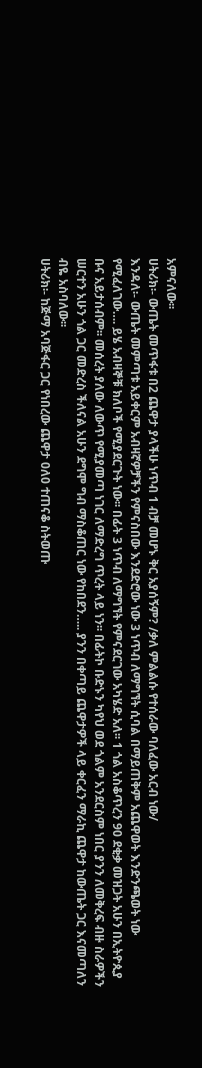አምናለው፡፡
ሀትሪክ፡- ውጤት መጥፋቱ በ2 ጨዋታ ያላችሁ ነጥብ 1 ብቻ መሆኑ ቅር አያሰኝም? /ቃለ ምልልሱ የተሰራው ባለፈው አርብ ነው/
እንዳለ፡- ውጤት መምጣቱ አይቀርም አብዛኛዎቻችን የምናስበው እንደድሮው ነው 3 ነጥብ ለማግኘት ሲባል በማይጠቅም አጨዋወት እንድንጫወት ነው የሚፈለገው…. ይሄ አብዛኞቹ ክለቦች የሚያደርጉት ነው፡፡ በፊት 3 ነጥብ ለማግኘት የምናደርገው አካሄድ አለ፡፡ 1 ጎል አስቆጥረን 90 ደቂቃ መዝጋት አሁን በኢትዮጲያ ቡና አይታሰብም፡፡ መሰረት ያለው ለውጥ የሚያመጣ ነገር ለማድረግ ጥረት ላይ ነን፡፡ በፊትኮ ቡድኑን ካየህ ወደ ጎልም አንደርስም ነበር ያንን ለመቅረፍ ብዙ ስራዎችን ሠርተን አሁን ጎል ጋር መድረስ ችለናል አሁን ደግሞ ግብ ማስቆጠር ነው የከበደን….. ያንን በቀጣይ ጨዋታዎች ላይ ቀርፈን ማራኪ ጨዋታ ከውጤት ጋር እናመጣለን ብዬ አስባለው፡፡
ሀትሪክ፡- ከጅማ አባጅፋር ጋር የነበረው ጨዋታ 0ለ0 ተጠናቆ ስትወጡ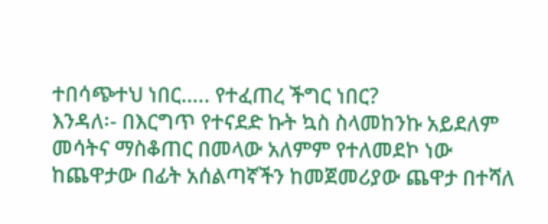ተበሳጭተህ ነበር….. የተፈጠረ ችግር ነበር?
እንዳለ፡- በእርግጥ የተናደድ ኩት ኳስ ስላመከንኩ አይደለም መሳትና ማስቆጠር በመላው አለምም የተለመደኮ ነው ከጨዋታው በፊት አሰልጣኛችን ከመጀመሪያው ጨዋታ በተሻለ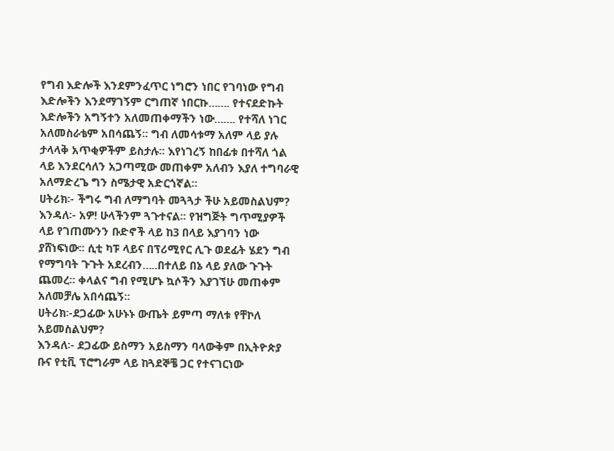የግብ እድሎች እንደምንፈጥር ነግሮን ነበር የገባነው የግብ እድሎችን እንደማገኝም ርግጠኛ ነበርኩ……. የተናደድኩት እድሎችን አግኝተን አለመጠቀማችን ነው……. የተሻለ ነገር አለመስራቴም አበሳጨኝ፡፡ ግብ ለመሳቱማ አለም ላይ ያሉ ታላላቅ አጥቂዎችም ይስታሉ፡፡ እየነገረኝ ከበፊቱ በተሻለ ጎል ላይ እንደርሳለን አጋጣሚው መጠቀም አለብን እያለ ተግባራዊ አለማድረጌ ግን ስሜታዊ አድርጎኛል፡፡
ሀትሪክ፡- ችግሩ ግብ ለማግባት መጓጓታ ችሁ አይመስልህም?
እንዳለ፡- አዎ! ሁላችንም ጓጉተናል፡፡ የዝግጅት ግጥሚያዎች ላይ የገጠሙንን ቡድኖች ላይ ከ3 በላይ እያገባን ነው ያሸነፍነው፡፡ ሲቲ ካፑ ላይና በፕሪሚየር ሊጉ ወደፊት ሄደን ግብ የማግባት ጉጉት አደረብን…..በተለይ በኔ ላይ ያለው ጉጉት ጨመረ፡፡ ቀላልና ግብ የሚሆኑ ኳሶችን እያገኘሁ መጠቀም አለመቻሌ አበሳጨኝ፡፡
ሀትሪክ፡-ደጋፊው አሁኑኑ ውጤት ይምጣ ማለቱ የቸኮለ አይመስልህም?
እንዳለ፡- ደጋፊው ይስማን አይስማን ባላውቅም በኢትዮጵያ ቡና የቲቪ ፕሮግራም ላይ ከጓደኞቼ ጋር የተናገርነው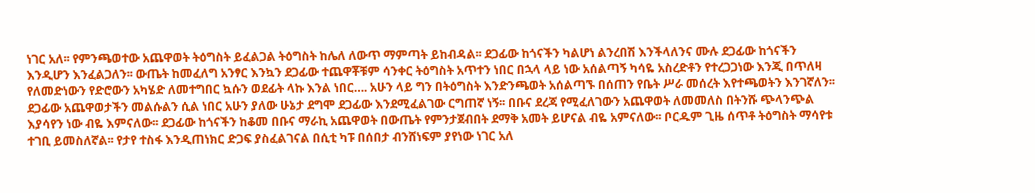ነገር አለ፡፡ የምንጫወተው አጨዋወት ትዕግስት ይፈልጋል ትዕግስት ከሌለ ለውጥ ማምጣት ይከብዳል፡፡ ደጋፊው ከጎናችን ካልሆነ ልንረበሽ እንችላለንና ሙሉ ደጋፊው ከጎናችን እንዲሆን እንፈልጋለን፡፡ ውጤት ከመፈለግ አንፃር እንኳን ደጋፊው ተጨዋቾቹም ሳንቀር ትዕግስት አጥተን ነበር በኋላ ላይ ነው አሰልጣኝ ካሳዬ አስረድቶን የተረጋጋነው እንጂ በጥለዛ የለመድነውን የድሮውን አካሄድ ለመተግበር ኳሱን ወደፊት ላኩ እንል ነበር…. አሁን ላይ ግን በትዕግስት እንድንጫወት አሰልጣኙ በሰጠን የቤት ሥራ መሰረት እየተጫወትን እንገኛለን፡፡ ደጋፊው አጨዋወታችን መልሱልን ሲል ነበር አሁን ያለው ሁኔታ ደግሞ ደጋፊው እንደሚፈልገው ርግጠኛ ነኝ፡፡ በቡና ደረጃ የሚፈለገውን አጨዋወት ለመመለስ በትንሹ ጭላንጭል እያሳየን ነው ብዬ እምናለው፡፡ ደጋፊው ከጎናችን ከቆመ በቡና ማራኪ አጨዋወት በውጤት የምንታጀብበት ደማቅ አመት ይሆናል ብዬ አምናለው፡፡ ቦርዱም ጊዜ ሰጥቶ ትዕግስት ማሳየቱ ተገቢ ይመስለኛል፡፡ የታየ ተስፋ እንዲጠነክር ድጋፍ ያስፈልገናል በሲቲ ካፑ በሰበታ ብንሸነፍም ያየነው ነገር አለ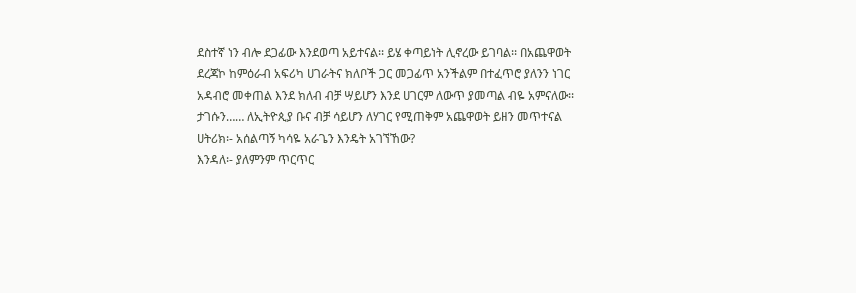ደስተኛ ነን ብሎ ደጋፊው እንደወጣ አይተናል፡፡ ይሄ ቀጣይነት ሊኖረው ይገባል፡፡ በአጨዋወት ደረጃኮ ከምዕራብ አፍሪካ ሀገራትና ክለቦች ጋር መጋፊጥ አንችልም በተፈጥሮ ያለንን ነገር አዳብሮ መቀጠል እንደ ክለብ ብቻ ሣይሆን እንደ ሀገርም ለውጥ ያመጣል ብዬ አምናለው፡፡ ታገሱን…… ለኢትዮጲያ ቡና ብቻ ሳይሆን ለሃገር የሚጠቅም አጨዋወት ይዘን መጥተናል
ሀትሪክ፡- አሰልጣኝ ካሳዬ አራጌን እንዴት አገኘኸው?
እንዳለ፡- ያለምንም ጥርጥር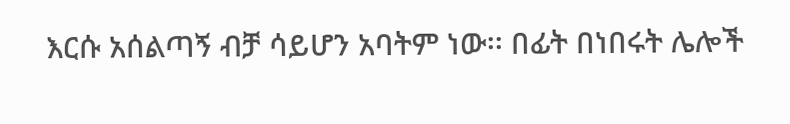እርሱ አሰልጣኝ ብቻ ሳይሆን አባትም ነው፡፡ በፊት በነበሩት ሌሎች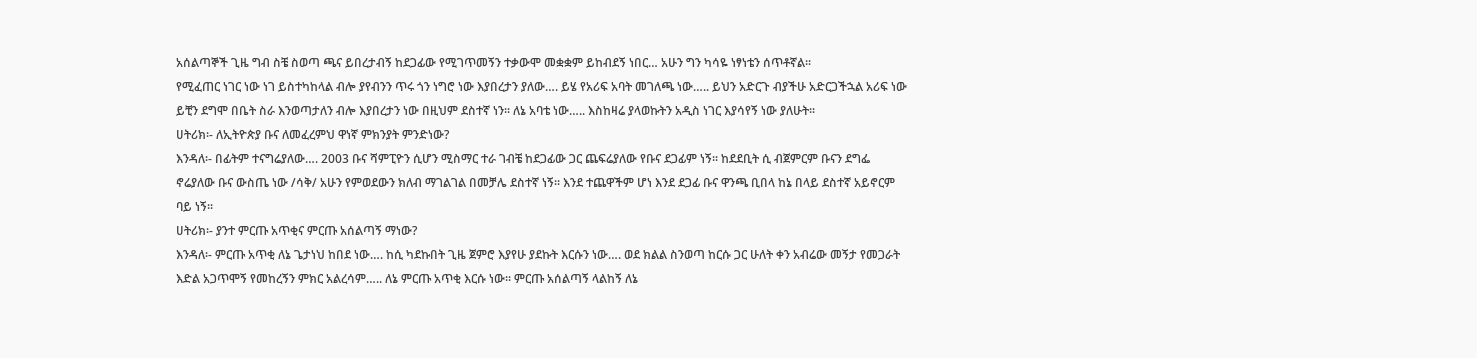አሰልጣኞች ጊዜ ግብ ስቼ ስወጣ ጫና ይበረታብኝ ከደጋፊው የሚገጥመኝን ተቃውሞ መቋቋም ይከብደኝ ነበር… አሁን ግን ካሳዬ ነፃነቴን ሰጥቶኛል፡፡
የሚፈጠር ነገር ነው ነገ ይስተካከላል ብሎ ያየብንን ጥሩ ጎን ነግሮ ነው እያበረታን ያለው…. ይሄ የአሪፍ አባት መገለጫ ነው….. ይህን አድርጉ ብያችሁ አድርጋችኋል አሪፍ ነው ይቺን ደግሞ በቤት ስራ እንወጣታለን ብሎ እያበረታን ነው በዚህም ደስተኛ ነን፡፡ ለኔ አባቴ ነው….. እስከዛሬ ያላወኩትን አዲስ ነገር እያሳየኝ ነው ያለሁት፡፡
ሀትሪክ፡- ለኢትዮጵያ ቡና ለመፈረምህ ዋነኛ ምክንያት ምንድነው?
እንዳለ፡- በፊትም ተናግሬያለው…. 2003 ቡና ሻምፒዮን ሲሆን ሚስማር ተራ ገብቼ ከደጋፊው ጋር ጨፍሬያለው የቡና ደጋፊም ነኝ፡፡ ከደደቢት ሲ ብጀምርም ቡናን ደግፌ ኖሬያለው ቡና ውስጤ ነው /ሳቅ/ አሁን የምወደውን ክለብ ማገልገል በመቻሌ ደስተኛ ነኝ፡፡ እንደ ተጨዋችም ሆነ እንደ ደጋፊ ቡና ዋንጫ ቢበላ ከኔ በላይ ደስተኛ አይኖርም ባይ ነኝ፡፡
ሀትሪክ፡- ያንተ ምርጡ አጥቂና ምርጡ አሰልጣኝ ማነው?
እንዳለ፡- ምርጡ አጥቂ ለኔ ጌታነህ ከበደ ነው…. ከሲ ካደኩበት ጊዜ ጀምሮ እያየሁ ያደኩት እርሱን ነው…. ወደ ክልል ስንወጣ ከርሱ ጋር ሁለት ቀን አብሬው መኝታ የመጋራት እድል አጋጥሞኝ የመከረኝን ምክር አልረሳም….. ለኔ ምርጡ አጥቂ እርሱ ነው፡፡ ምርጡ አሰልጣኝ ላልከኝ ለኔ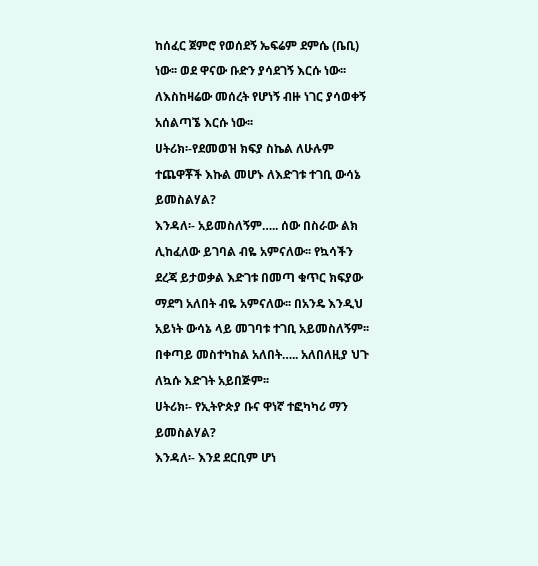ከሰፈር ጀምሮ የወሰደኝ ኤፍሬም ደምሴ (ቤቢ) ነው፡፡ ወደ ዋናው ቡድን ያሳደገኝ እርሱ ነው፡፡ ለእስከዛሬው መሰረት የሆነኝ ብዙ ነገር ያሳወቀኝ አሰልጣኜ እርሱ ነው፡፡
ሀትሪክ፡-የደመወዝ ክፍያ ስኬል ለሁሉም ተጨዋቾች እኩል መሆኑ ለእድገቱ ተገቢ ውሳኔ ይመስልሃል?
እንዳለ፡- አይመስለኝም….. ሰው በስራው ልክ ሊከፈለው ይገባል ብዬ አምናለው፡፡ የኳሳችን ደረጃ ይታወቃል እድገቱ በመጣ ቁጥር ክፍያው ማደግ አለበት ብዬ አምናለው፡፡ በአንዴ እንዲህ አይነት ውሳኔ ላይ መገባቱ ተገቢ አይመስለኝም፡፡ በቀጣይ መስተካከል አለበት….. አለበለዚያ ህጉ ለኳሱ እድገት አይበጅም፡፡
ሀትሪክ፡- የኢትዮጵያ ቡና ዋነኛ ተፎካካሪ ማን ይመስልሃል?
እንዳለ፡- እንደ ደርቢም ሆነ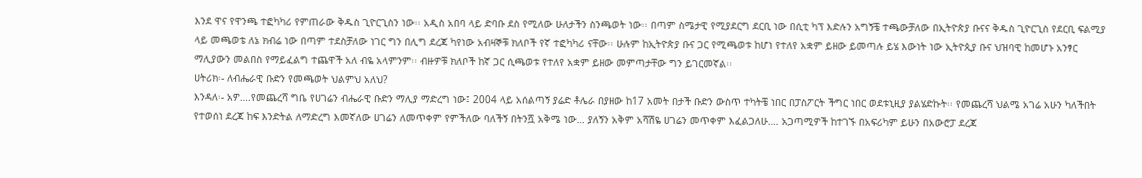እንደ ዋና የዋንጫ ተፎካካሪ የምጠራው ቅዱስ ጊዮርጊስን ነው፡፡ አዲስ አበባ ላይ ድባቡ ደስ የሚለው ሁለታችን ስንጫወት ነው፡፡ በጣም ስሜታዊ የሚያደርግ ደርቢ ነው በሲቲ ካፕ እድሉን አግኝቼ ተጫውቻለው በኢትዮጵያ ቡናና ቅዱስ ጊዮርጊስ የደርቢ ፍልሚያ ላይ መጫወቴ ለኔ ክብሬ ነው በጣም ተደስቻለው ነገር ግን በሊግ ደረጃ ካየነው አብዛኞቹ ክለቦች የኛ ተፎካካሪ ናቸው፡፡ ሁሉም ከኢትዮጵያ ቡና ጋር የሚጫወቱ ከሆነ የተለየ አቋም ይዘው ይመጣሉ ይሄ እውነት ነው ኢትዮጲያ ቡና ህዝባዊ ከመሆኑ አንፃር ማሊያውን መልበስ የማይፈልግ ተጨዋች አለ ብዬ አላምንም፡፡ ብዙዎቹ ክለቦች ከኛ ጋር ሲጫወቱ የተለየ አቋም ይዘው መምጣታቸው ግን ይገርመኛል፡፡
ሀትሪክ፡- ለብሔራዊ ቡድን የመጫወት ህልምህ አለህ?
እንዳለ፡- አዎ….የመጨረሻ ግቤ የሀገሬን ብሔራዊ ቡድን ማሊያ ማድረግ ነው፤ 2004 ላይ አሰልጣኝ ያሬድ ቶሌራ በያዘው ከ17 አመት በታች ቡድን ውስጥ ተካትቼ ነበር በፓስፖርት ችግር ነበር ወደቱኒዚያ ያልሄድኩት፡፡ የመጨረሻ ህልሜ አገሬ አሁን ካለችበት የተወሰነ ደረጃ ከፍ እንድትል ለማድረግ እመኛለው ሀገሬን ለመጥቀም የምችለው ባለችኝ በትንሿ አቅሜ ነው… ያለኝን አቅም አሻሽዬ ሀገሬን መጥቀም እፈልጋለሁ…. አጋጣሚዎች ከተገኙ በአፍሪካም ይሁን በአውሮፓ ደረጃ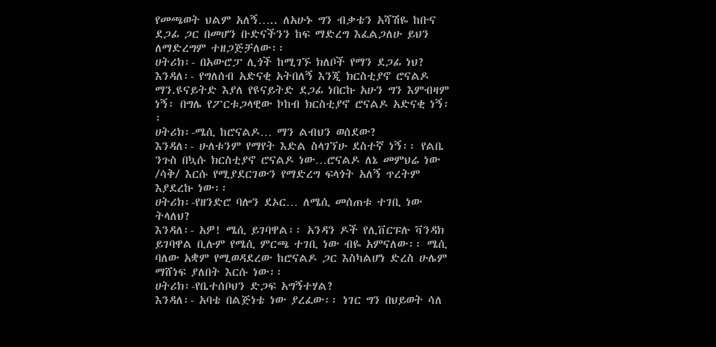የመጫወት ህልም አለኝ….. ለአሁኑ ግን ብቃቴን አሻሽዬ ከቡና ደጋፊ ጋር በመሆን ቡድናችንን ከፍ ማድረግ እፈልጋለሁ ይህን ለማድረግም ተዘጋጅቻለው፡፡
ሀትሪክ፡- በአውሮፓ ሊጎች ከሚገኙ ክለቦች የማን ደጋፊ ነህ?
እንዳለ፡- የግለሰብ አድናቂ አትበለኝ እንጂ ክርስቲያኖ ሮናልዶ ማን.ዩናይትድ እያለ የዩናይትድ ደጋፊ ነበርኩ አሁን ግን እምብዛም ነኝ፡ በግሌ የፖርቱጋላዊው ኮከብ ክርስቲያኖ ሮናልዶ አድናቂ ነኝ፡፡
ሀትሪክ፡-ሜሲ ከሮናልዶ… ማን ልብህን ወሰደው?
እንዳለ፡- ሁለቱንም የማየት እድል ስላገኘሁ ደስተኛ ነኝ፡፡ የልቤ ንጉስ በኳሱ ክርስቲያኖ ሮናልዶ ነው…ሮናልዶ ለኔ መምህሬ ነው /ሳቅ/ እርሱ የሚያደርገውን የማድረግ ፍላጎት አለኝ ጥረትም እያደረኩ ነው፡፡
ሀትሪክ፡-የዘንድሮ ባሎን ደኦር… ለሜሲ መሰጠቱ ተገቢ ነው ትላለህ?
እንዳለ፡- አዎ! ሜሲ ይገባዋል፡፡ አንዳን ዶች የሊቨርፑሉ ቫንዳክ ይገባዋል ቢሉም የሜሲ ምርጫ ተገቢ ነው ብዬ አምናለው፡፡ ሜሲ ባለው አቋም የሚወዳደረው ከሮናልዶ ጋር እስካልሆነ ድረስ ሁሌም ማሸነፍ ያለበት እርሱ ነው፡፡
ሀትሪክ፡-የቤተሰቦህን ድጋፍ አግኝተሃል?
እንዳለ፡- አባቴ በልጅነቴ ነው ያረፈው፡፡ ነገር ግን በህይወት ሳለ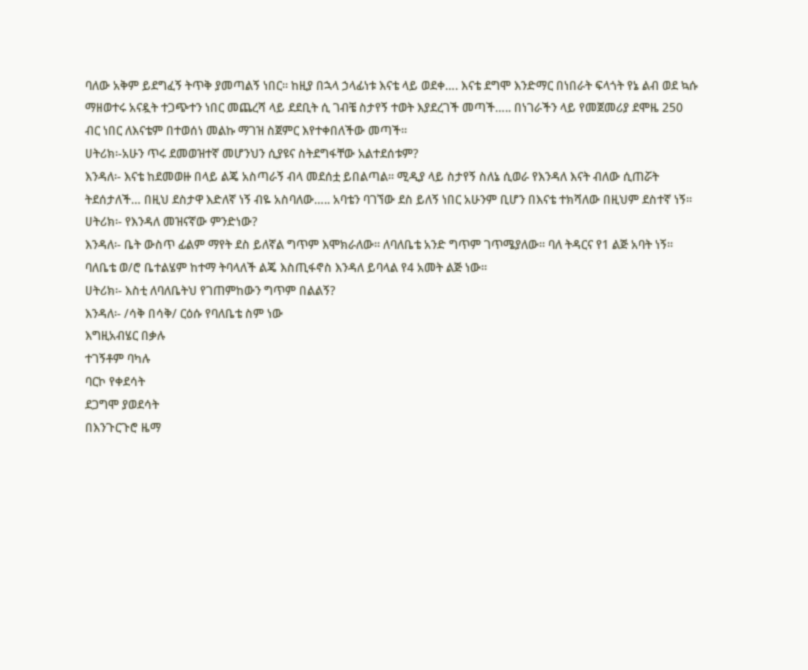ባለው አቅም ይደግፈኝ ትጥቅ ያመጣልኝ ነበር፡፡ ከዚያ በኋላ ኃላፊነቱ እናቴ ላይ ወደቀ…. እናቴ ደግሞ እንድማር በነበራት ፍላጎት የኔ ልብ ወደ ኳሱ ማዘወተሩ አናዷት ተጋጭተን ነበር መጨረሻ ላይ ደደቢት ሲ ገብቼ ስታየኝ ተወት እያደረገች መጣች….. በነገራችን ላይ የመጀመሪያ ደሞዜ 250 ብር ነበር ለእናቴም በተወሰነ መልኩ ማገዝ ስጀምር እየተቀበለችው መጣች፡፡
ሀትሪክ፡-አሁን ጥሩ ደመወዝተኛ መሆንህን ሲያዩና ስትደግፋቸው አልተደሰቱም?
እንዳለ፡- እናቴ ከደመወዙ በላይ ልጄ አስጣራኝ ብላ መደሰቷ ይበልጣል፡፡ ሚዲያ ላይ ስታየኝ ስለኔ ሲወራ የእንዳለ እናት ብለው ሲጠሯት ትደሰታለች… በዚህ ደስታዋ እድለኛ ነኝ ብዬ አስባለው….. አባቴን ባገኘው ደስ ይለኝ ነበር አሁንም ቢሆን በእናቴ ተክሻለው በዚህም ደስተኛ ነኝ፡፡
ሀትሪክ፡- የእንዳለ መዝናኛው ምንድነው?
እንዳለ፡- ቤት ውስጥ ፊልም ማየት ደስ ይለኛል ግጥም እሞክራለው፡፡ ለባለቤቴ አንድ ግጥም ገጥሜያለው፡፡ ባለ ትዳርና የ1 ልጅ አባት ነኝ፡፡ ባለቤቴ ወ/ሮ ቤተልሄም ከተማ ትባላለች ልጄ እስጢፋኖስ እንዳለ ይባላል የ4 አመት ልጅ ነው፡፡
ሀትሪክ፡- እስቲ ለባለቤትህ የገጠምከውን ግጥም በልልኝ?
እንዳለ፡- /ሳቅ በሳቅ/ ርዕሱ የባለቤቴ ስም ነው
እግዚአብሄር በቃሉ
ተገኝቶም ባካሉ
ባርኮ የቀደሳት
ደጋግሞ ያወደሳት
በእንጉርጉሮ ዜማ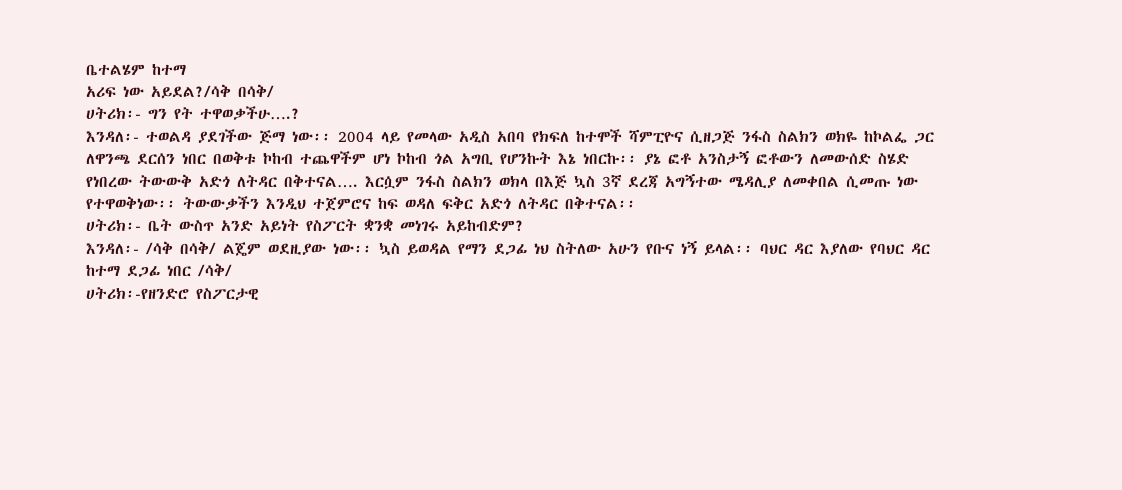ቤተልሄም ከተማ
አሪፍ ነው አይደል?/ሳቅ በሳቅ/
ሀትሪክ፡- ግን የት ተዋወቃችሁ….?
እንዳለ፡- ተወልዳ ያደገችው ጅማ ነው፡፡ 2004 ላይ የመላው አዲስ አበባ የክፍለ ከተሞች ሻምፒዮና ሲዘጋጅ ንፋስ ስልክን ወክዬ ከኮልፌ ጋር ለዋንጫ ደርሰን ነበር በወቅቱ ኮከብ ተጨዋችም ሆነ ኮከብ ጎል አግቢ የሆንኩት እኔ ነበርኩ፡፡ ያኔ ፎቶ አንስታኝ ፎቶውን ለመውሰድ ስሄድ የነበረው ትውውቅ አድጎ ለትዳር በቅተናል…. እርሷም ንፋስ ስልክን ወክላ በእጅ ኳስ 3ኛ ደረጃ አግኝተው ሜዳሊያ ለመቀበል ሲመጡ ነው የተዋወቅነው፡፡ ትውውቃችን እንዲህ ተጀምሮና ከፍ ወዳለ ፍቅር አድጎ ለትዳር በቅተናል፡፡
ሀትሪክ፡- ቤት ውስጥ አንድ አይነት የስፖርት ቋንቋ መነገሩ አይከብድም?
እንዳለ፡- /ሳቅ በሳቅ/ ልጄም ወደዚያው ነው፡፡ ኳስ ይወዳል የማን ደጋፊ ነህ ስትለው አሁን የቡና ነኝ ይላል፡፡ ባህር ዳር እያለው የባህር ዳር ከተማ ደጋፊ ነበር /ሳቅ/
ሀትሪክ፡-የዘንድሮ የስፖርታዊ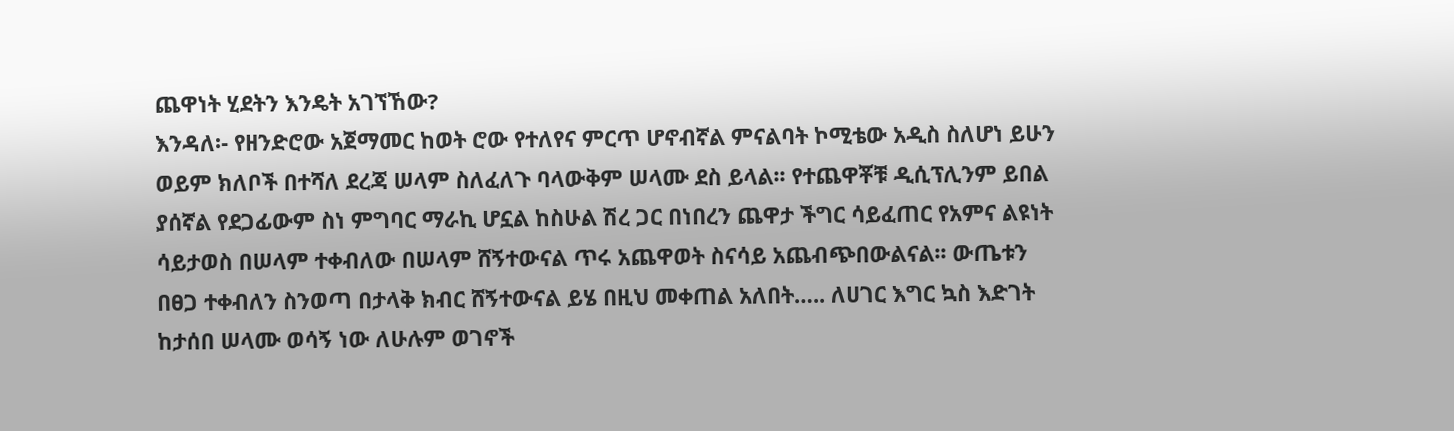ጨዋነት ሂደትን እንዴት አገኘኸው?
እንዳለ፡- የዘንድሮው አጀማመር ከወት ሮው የተለየና ምርጥ ሆኖብኛል ምናልባት ኮሚቴው አዲስ ስለሆነ ይሁን ወይም ክለቦች በተሻለ ደረጃ ሠላም ስለፈለጉ ባላውቅም ሠላሙ ደስ ይላል፡፡ የተጨዋቾቹ ዲሲፕሊንም ይበል ያሰኛል የደጋፊውም ስነ ምግባር ማራኪ ሆኗል ከስሁል ሽረ ጋር በነበረን ጨዋታ ችግር ሳይፈጠር የአምና ልዩነት ሳይታወስ በሠላም ተቀብለው በሠላም ሸኝተውናል ጥሩ አጨዋወት ስናሳይ አጨብጭበውልናል፡፡ ውጤቱን በፀጋ ተቀብለን ስንወጣ በታላቅ ክብር ሸኝተውናል ይሄ በዚህ መቀጠል አለበት….. ለሀገር እግር ኳስ እድገት ከታሰበ ሠላሙ ወሳኝ ነው ለሁሉም ወገኖች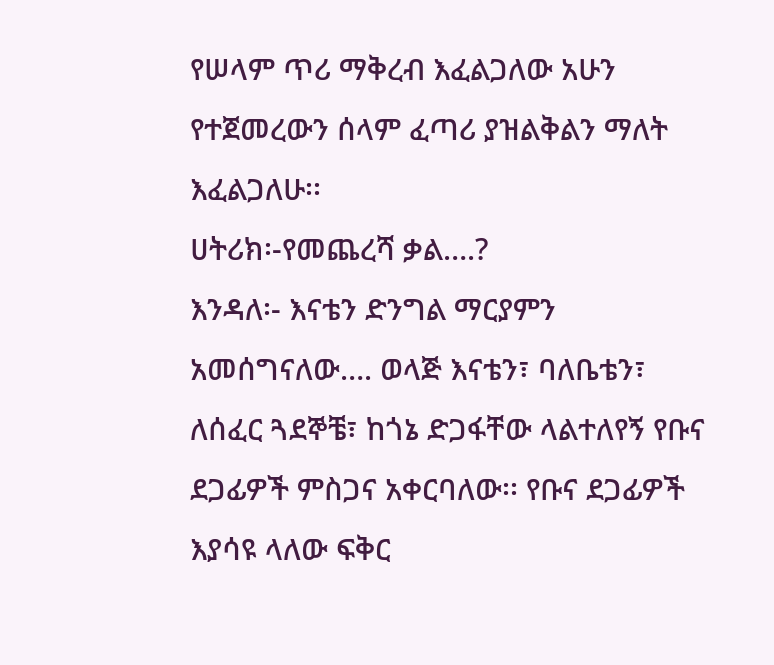የሠላም ጥሪ ማቅረብ እፈልጋለው አሁን የተጀመረውን ሰላም ፈጣሪ ያዝልቅልን ማለት እፈልጋለሁ፡፡
ሀትሪክ፡-የመጨረሻ ቃል….?
እንዳለ፡- እናቴን ድንግል ማርያምን አመሰግናለው…. ወላጅ እናቴን፣ ባለቤቴን፣ ለሰፈር ጓደኞቼ፣ ከጎኔ ድጋፋቸው ላልተለየኝ የቡና ደጋፊዎች ምስጋና አቀርባለው፡፡ የቡና ደጋፊዎች እያሳዩ ላለው ፍቅር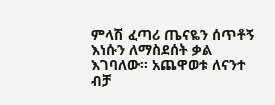ምላሽ ፈጣሪ ጤናዬን ሰጥቶኝ እነሱን ለማስደሰት ቃል እገባለው፡፡ አጨዋወቱ ለናንተ ብቻ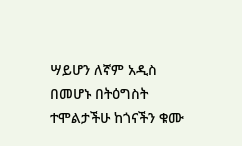ሣይሆን ለኛም አዲስ በመሆኑ በትዕግስት ተሞልታችሁ ከጎናችን ቁሙ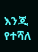እንጂ የተሻለ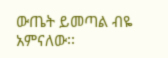ውጤት ይመጣል ብዬ አምናለው፡፡